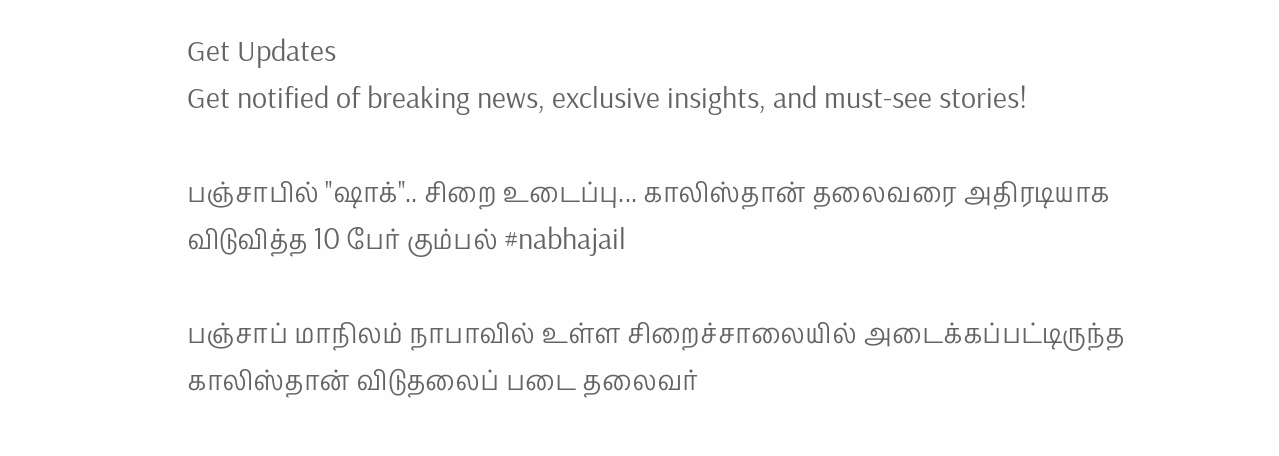Get Updates
Get notified of breaking news, exclusive insights, and must-see stories!

பஞ்சாபில் "ஷாக்".. சிறை உடைப்பு... காலிஸ்தான் தலைவரை அதிரடியாக விடுவித்த 10 பேர் கும்பல் #nabhajail

பஞ்சாப் மாநிலம் நாபாவில் உள்ள சிறைச்சாலையில் அடைக்கப்பட்டிருந்த காலிஸ்தான் விடுதலைப் படை தலைவர்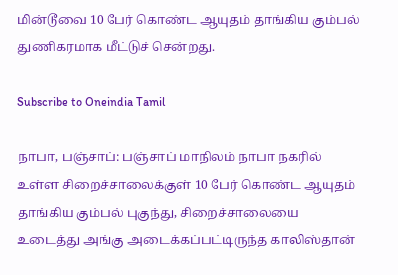மின்டூவை 10 பேர் கொண்ட ஆயுதம் தாங்கிய கும்பல் துணிகரமாக மீட்டுச் சென்றது.

Subscribe to Oneindia Tamil

நாபா, பஞ்சாப்: பஞ்சாப் மாநிலம் நாபா நகரில் உள்ள சிறைச்சாலைக்குள் 10 பேர் கொண்ட ஆயுதம் தாங்கிய கும்பல் புகுந்து, சிறைச்சாலையை உடைத்து அங்கு அடைக்கப்பட்டிருந்த காலிஸ்தான்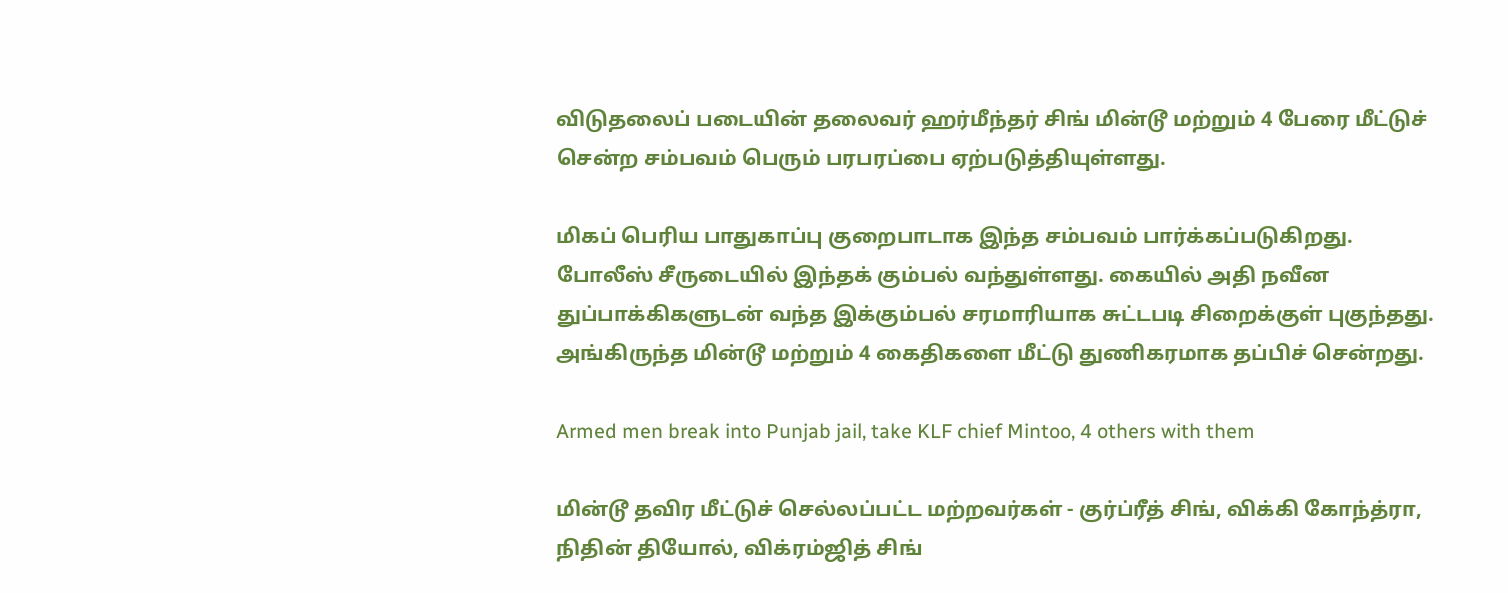விடுதலைப் படையின் தலைவர் ஹர்மீந்தர் சிங் மின்டூ மற்றும் 4 பேரை மீட்டுச் சென்ற சம்பவம் பெரும் பரபரப்பை ஏற்படுத்தியுள்ளது.

மிகப் பெரிய பாதுகாப்பு குறைபாடாக இந்த சம்பவம் பார்க்கப்படுகிறது. போலீஸ் சீருடையில் இந்தக் கும்பல் வந்துள்ளது. கையில் அதி நவீன துப்பாக்கிகளுடன் வந்த இக்கும்பல் சரமாரியாக சுட்டபடி சிறைக்குள் புகுந்தது. அங்கிருந்த மின்டூ மற்றும் 4 கைதிகளை மீட்டு துணிகரமாக தப்பிச் சென்றது.

Armed men break into Punjab jail, take KLF chief Mintoo, 4 others with them

மின்டூ தவிர மீட்டுச் செல்லப்பட்ட மற்றவர்கள் - குர்ப்ரீத் சிங், விக்கி கோந்த்ரா, நிதின் தியோல், விக்ரம்ஜித் சிங்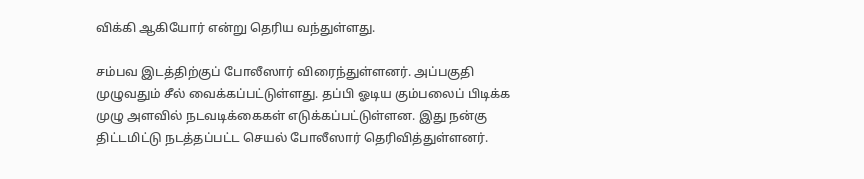விக்கி ஆகியோர் என்று தெரிய வந்துள்ளது.

சம்பவ இடத்திற்குப் போலீஸார் விரைந்துள்ளனர். அப்பகுதி முழுவதும் சீல் வைக்கப்பட்டுள்ளது. தப்பி ஓடிய கும்பலைப் பிடிக்க முழு அளவில் நடவடிக்கைகள் எடுக்கப்பட்டுள்ளன. இது நன்கு திட்டமிட்டு நடத்தப்பட்ட செயல் போலீஸார் தெரிவித்துள்ளனர்.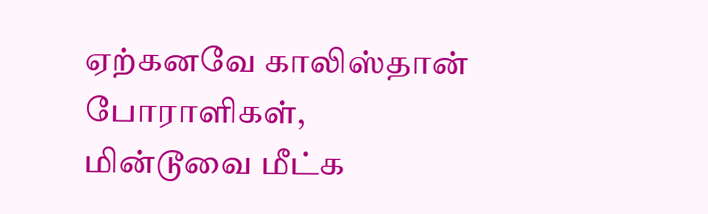ஏற்கனவே காலிஸ்தான் போராளிகள், மின்டூவை மீட்க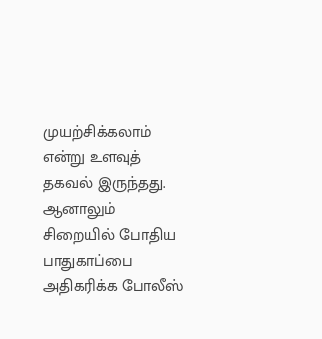முயற்சிக்கலாம் என்று உளவுத் தகவல் இருந்தது. ஆனாலும் சிறையில் போதிய பாதுகாப்பை அதிகரிக்க போலீஸ்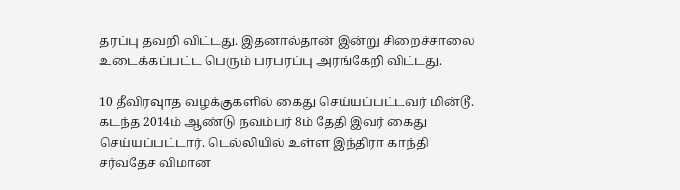தரப்பு தவறி விட்டது. இதனால்தான் இன்று சிறைச்சாலை உடைக்கப்பட்ட பெரும் பரபரப்பு அரங்கேறி விட்டது.

10 தீவிரவுாத வழக்குகளில் கைது செய்யப்பட்டவர் மின்டூ. கடந்த 2014ம் ஆண்டு நவம்பர் 8ம் தேதி இவர் கைது செய்யப்பட்டார். டெல்லியில் உள்ள இந்திரா காந்தி சர்வதேச விமான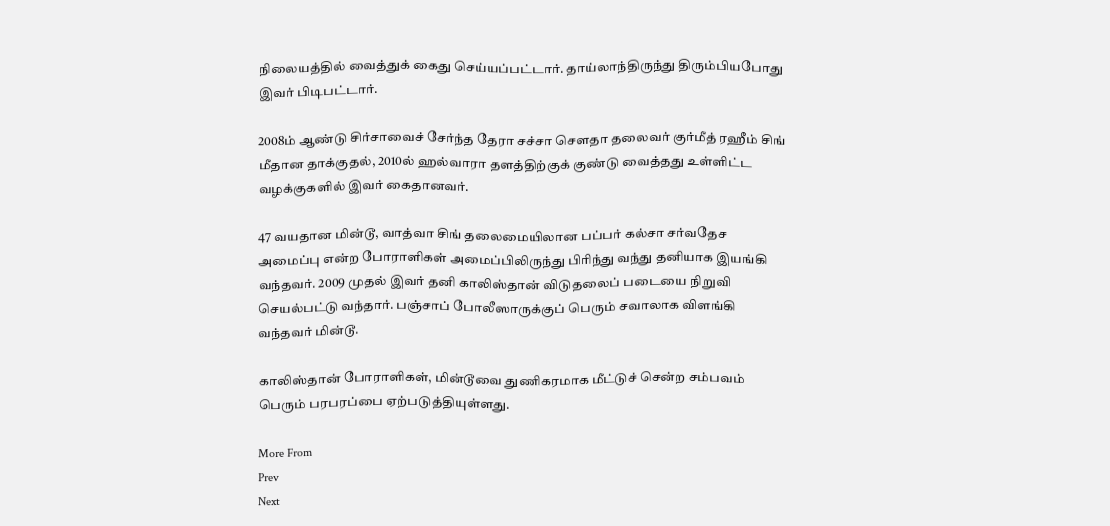நிலையத்தில் வைத்துக் கைது செய்யப்பட்டார். தாய்லாந்திருந்து திரும்பியபோது இவர் பிடிபட்டார்.

2008ம் ஆண்டு சிர்சாவைச் சேர்ந்த தேரா சச்சா செளதா தலைவர் குர்மீத் ரஹீம் சிங் மீதான தாக்குதல், 2010ல் ஹல்வாரா தளத்திற்குக் குண்டு வைத்தது உள்ளிட்ட வழக்குகளில் இவர் கைதானவர்.

47 வயதான மின்டூ, வாத்வா சிங் தலைமையிலான பப்பர் கல்சா சர்வதேச அமைப்பு என்ற போராளிகள் அமைப்பிலிருந்து பிரிந்து வந்து தனியாக இயங்கி வந்தவர். 2009 முதல் இவர் தனி காலிஸ்தான் விடுதலைப் படையை நிறுவி செயல்பட்டு வந்தார். பஞ்சாப் போலீஸாருக்குப் பெரும் சவாலாக விளங்கி வந்தவர் மின்டூ.

காலிஸ்தான் போராளிகள், மின்டூவை துணிகரமாக மீட்டுச் சென்ற சம்பவம் பெரும் பரபரப்பை ஏற்படுத்தியுள்ளது.

More From
Prev
Next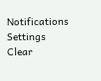Notifications
Settings
Clear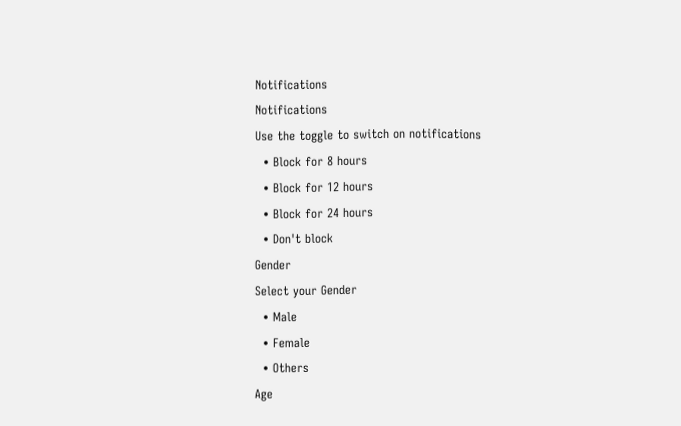Notifications
Notifications
Use the toggle to switch on notifications
  • Block for 8 hours
  • Block for 12 hours
  • Block for 24 hours
  • Don't block
Gender
Select your Gender
  • Male
  • Female
  • Others
Age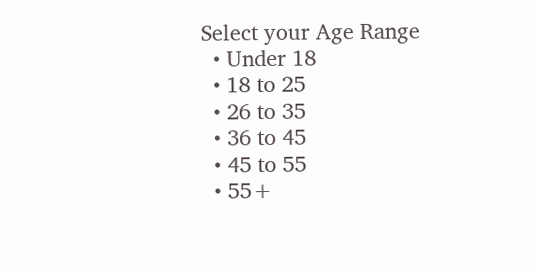Select your Age Range
  • Under 18
  • 18 to 25
  • 26 to 35
  • 36 to 45
  • 45 to 55
  • 55+